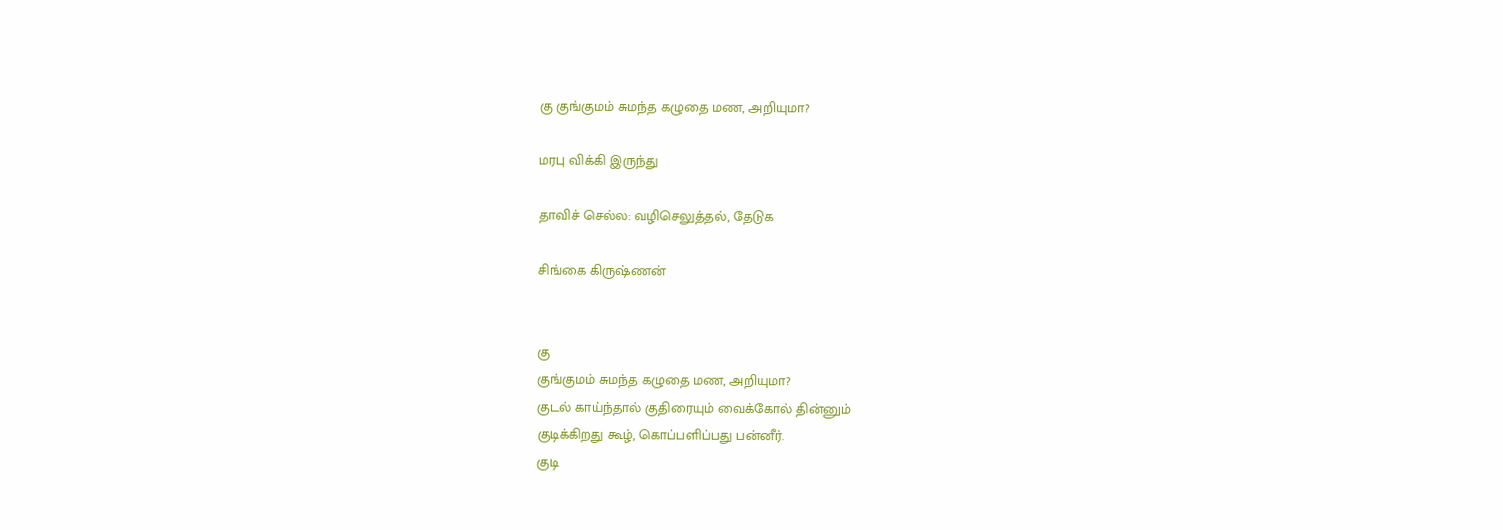கு குங்குமம் சுமந்த கழுதை மண, அறியுமா?

மரபு விக்கி இருந்து

தாவிச் செல்ல: வழிசெலுத்தல், தேடுக

சிங்கை கிருஷ்ணன்


கு
குங்குமம் சுமந்த கழுதை மண, அறியுமா?
குடல் காய்ந்தால் குதிரையும் வைக்கோல் தின்னும்
குடிக்கிறது கூழ், கொப்பளிப்பது பன்னீர்.
குடி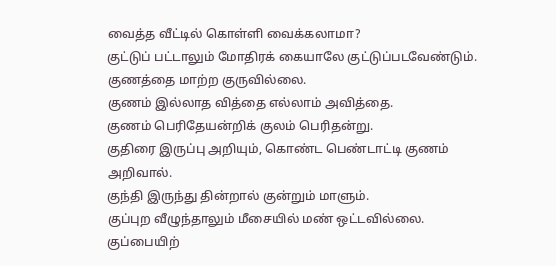வைத்த வீட்டில் கொள்ளி வைக்கலாமா?
குட்டுப் பட்டாலும் மோதிரக் கையாலே குட்டுப்படவேண்டும்.
குணத்தை மாற்ற குருவில்லை.
குணம் இல்லாத வித்தை எல்லாம் அவித்தை.
குணம் பெரிதேயன்றிக் குலம் பெரிதன்று.
குதிரை இருப்பு அறியும், கொண்ட பெண்டாட்டி குணம் அறிவால்.
குந்தி இருந்து தின்றால் குன்றும் மாளும்.
குப்புற வீழுந்தாலும் மீசையில் மண் ஒட்டவில்லை.
குப்பையிற்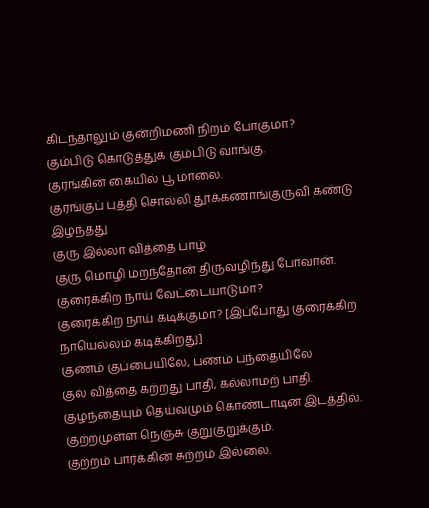கிடந்தாலும் குன்றிமணி நிறம் போகுமா?
கும்பிடு கொடுத்துக் கும்பிடு வாங்கு.
குரங்கின் கையில் பூ மாலை.
குரங்குப் புத்தி சொல்லி தூக்கணாங்குருவி கண்டு இழந்தது
குரு இல்லா வித்தை பாழ்
குரு மொழி மறந்தோன் திருவழிந்து போவான்.
குரைக்கிற நாய் வேட்டையாடுமா?
குரைக்கிற நாய் கடிக்குமா? [இப்போது குரைக்கிற நாயெல்லம் கடிக்கிறது]
குணம் குப்பையிலே, பணம் பந்தையிலே
குல் வித்தை கற்றது பாதி, கல்லாமற் பாதி.
குழந்தையும் தெய்வமும் கொண்டாடின இடத்தில்.
குற்றமுள்ள நெஞ்சு குறுகுறுக்கும்.
குற்றம் பார்க்கின் சுற்றம் இல்லை.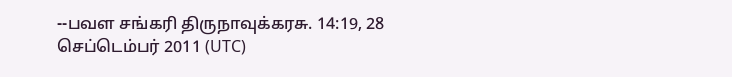--பவள சங்கரி திருநாவுக்கரசு. 14:19, 28 செப்டெம்பர் 2011 (UTC)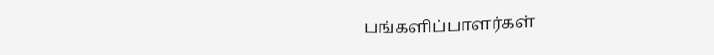பங்களிப்பாளர்கள்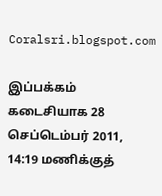Coralsri.blogspot.com

இப்பக்கம் கடைசியாக 28 செப்டெம்பர் 2011, 14:19 மணிக்குத்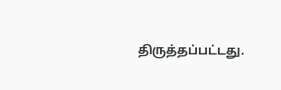திருத்தப்பட்டது.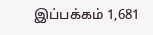இப்பக்கம் 1,681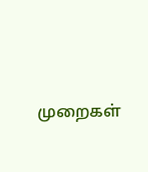முறைகள்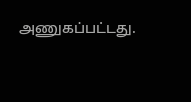அணுகப்பட்டது.